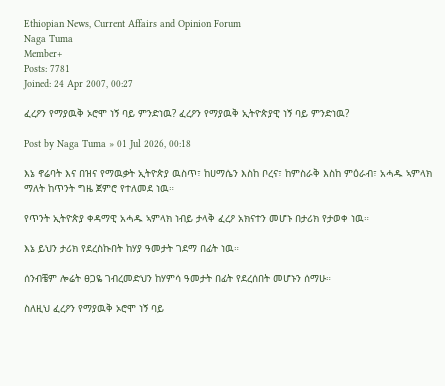Ethiopian News, Current Affairs and Opinion Forum
Naga Tuma
Member+
Posts: 7781
Joined: 24 Apr 2007, 00:27

ፈረዖን የማያዉቅ ኦሮሞ ነኝ ባይ ምንድነዉ? ፈረዖን የማያዉቅ ኢትዮጵያዊ ነኝ ባይ ምንድነዉ?

Post by Naga Tuma » 01 Jul 2026, 00:18

እኔ ኖሬባት እና በዝና የማዉቃት ኢትዮጵያ ዉስጥ፣ ከሀማሴን እስከ ቦረና፣ ከምስራቅ እስከ ምዕራብ፣ አሓዱ ኣምላክ ማለት ከጥንት ግዜ ጀምሮ የተለመደ ነዉ።

የጥንት ኢትዮጵያ ቀዳማዊ አሓዱ ኣምላክ ነብይ ታላቅ ፈረዖ አክናተን መሆኑ በታሪክ የታወቀ ነዉ።

እኔ ይህን ታሪክ የደረስኩበት ከሃያ ዓመታት ገደማ በፊት ነዉ።

ሰንብቼም ሎሬት ፀጋዬ ገብረመድህን ከሃምሳ ዓመታት በፊት የደረሰበት መሆኑን ሰማሁ።

ስለዚህ ፈረዖን የማያዉቅ ኦሮሞ ነኝ ባይ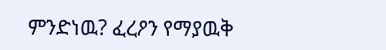ምንድነዉ? ፈረዖን የማያዉቅ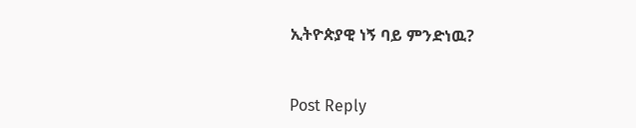ኢትዮጵያዊ ነኝ ባይ ምንድነዉ?


Post Reply